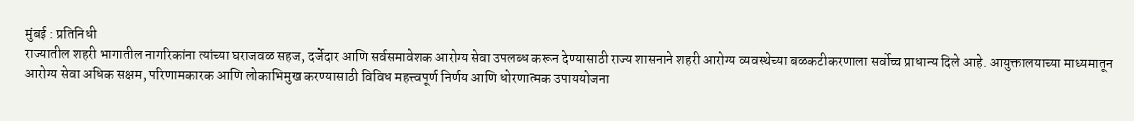मुंबई : प्रतिनिधी
राज्यातील शहरी भागातील नागरिकांना त्यांच्या घराजवळ सहज, दर्जेदार आणि सर्वसमावेशक आरोग्य सेवा उपलब्ध करून देण्यासाठी राज्य शासनाने शहरी आरोग्य व्यवस्थेच्या बळकटीकरणाला सर्वोच्च प्राधान्य दिले आहे. आयुक्तालयाच्या माध्यमातून आरोग्य सेवा अधिक सक्षम, परिणामकारक आणि लोकाभिमुख करण्यासाठी विविध महत्त्वपूर्ण निर्णय आणि धोरणात्मक उपाययोजना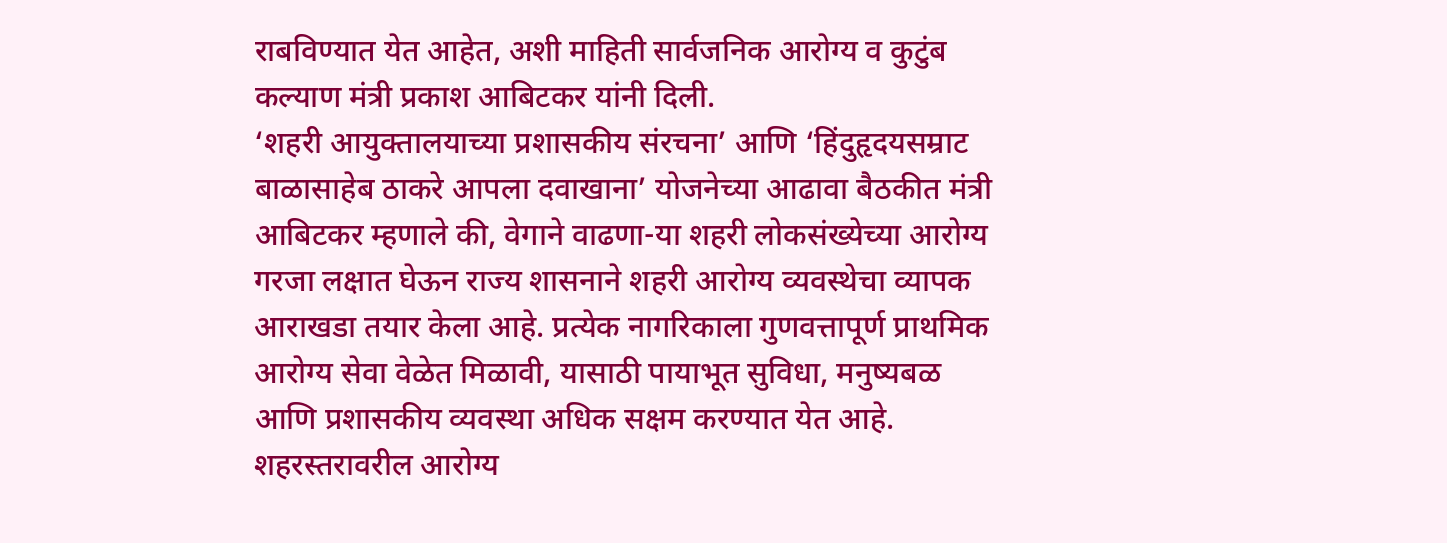राबविण्यात येत आहेत, अशी माहिती सार्वजनिक आरोग्य व कुटुंब कल्याण मंत्री प्रकाश आबिटकर यांनी दिली.
‘शहरी आयुक्तालयाच्या प्रशासकीय संरचना’ आणि ‘हिंदुहृदयसम्राट बाळासाहेब ठाकरे आपला दवाखाना’ योजनेच्या आढावा बैठकीत मंत्री आबिटकर म्हणाले की, वेगाने वाढणा-या शहरी लोकसंख्येच्या आरोग्य गरजा लक्षात घेऊन राज्य शासनाने शहरी आरोग्य व्यवस्थेचा व्यापक आराखडा तयार केला आहे. प्रत्येक नागरिकाला गुणवत्तापूर्ण प्राथमिक आरोग्य सेवा वेळेत मिळावी, यासाठी पायाभूत सुविधा, मनुष्यबळ आणि प्रशासकीय व्यवस्था अधिक सक्षम करण्यात येत आहे. शहरस्तरावरील आरोग्य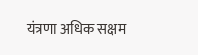यंत्रणा अधिक सक्षम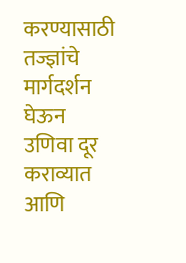करण्यासाठी तज्ज्ञांचे मार्गदर्शन घेऊन उणिवा दूर कराव्यात आणि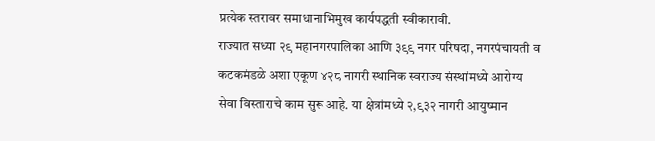प्रत्येक स्तरावर समाधानाभिमुख कार्यपद्धती स्वीकारावी.
राज्यात सध्या २९ महानगरपालिका आणि ३९९ नगर परिषदा, नगरपंचायती व कटकमंडळे अशा एकूण ४२८ नागरी स्थानिक स्वराज्य संस्थांमध्ये आरोग्य सेवा विस्ताराचे काम सुरू आहे. या क्षेत्रांमध्ये २,९३२ नागरी आयुष्मान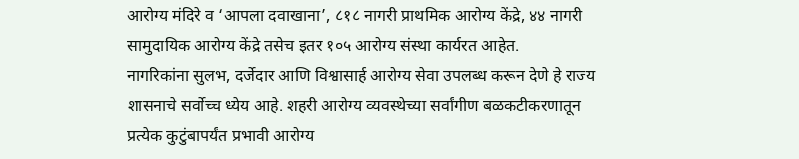आरोग्य मंदिरे व ‘आपला दवाखाना’, ८१८ नागरी प्राथमिक आरोग्य केंद्रे, ४४ नागरी सामुदायिक आरोग्य केंद्रे तसेच इतर १०५ आरोग्य संस्था कार्यरत आहेत.
नागरिकांना सुलभ, दर्जेदार आणि विश्वासार्ह आरोग्य सेवा उपलब्ध करून देणे हे राज्य शासनाचे सर्वोच्च ध्येय आहे. शहरी आरोग्य व्यवस्थेच्या सर्वांगीण बळकटीकरणातून प्रत्येक कुटुंबापर्यंत प्रभावी आरोग्य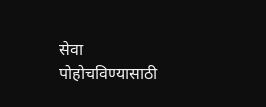सेवा पोहोचविण्यासाठी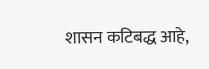शासन कटिबद्ध आहे,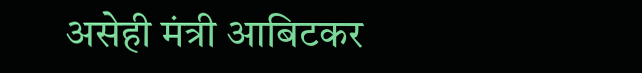असेही मंत्री आबिटकर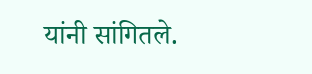यांनी सांगितले.